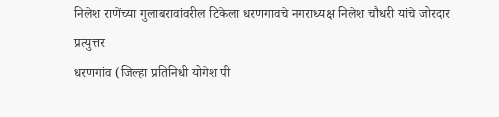निलेश राणेंच्या गुलाबरावांवरील टिकेला धरणगावचे नगराध्यक्ष निलेश चौधरी यांचे जोरदार प्रत्युत्तर
धरणगांव (जिल्हा प्रतिनिधी योगेश पी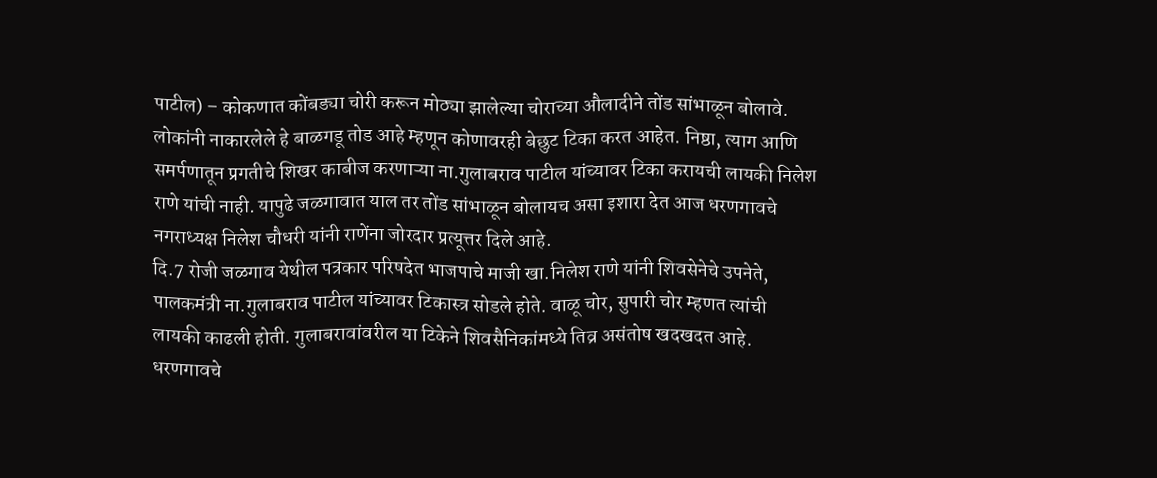पाटील) – कोकणात कोंबड्या चोरी करून मोठ्या झालेल्या चोराच्या औलादीने तोंड सांभाळून बोलावे. लोकांनी नाकारलेले हे बाळगडू तोड आहे म्हणून कोणावरही बेछुट टिका करत आहेत. निष्ठा, त्याग आणि समर्पणातून प्रगतीचे शिखर काबीज करणाऱ्या ना.गुलाबराव पाटील यांच्यावर टिका करायची लायकी निलेश राणे यांची नाही. यापुढे जळगावात याल तर तोंड सांभाळून बोलायच असा इशारा देत आज धरणगावचे नगराध्यक्ष निलेश चौधरी यांनी राणेंना जोरदार प्रत्यूत्तर दिले आहे.
दि.7 रोजी जळगाव येथील पत्रकार परिषदेत भाजपाचे माजी खा.निलेश राणे यांनी शिवसेनेचे उपनेते, पालकमंत्री ना.गुलाबराव पाटील यांच्यावर टिकास्त्र सोडले होते. वाळू चोर, सुपारी चोर म्हणत त्यांची लायकी काढली होती. गुलाबरावांवरील या टिकेने शिवसैनिकांमध्ये तिव्र असंतोष खदखदत आहे. धरणगावचे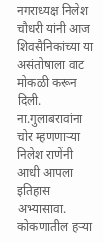नगराध्यक्ष निलेश चौधरी यांनी आज शिवसैनिकांच्या या असंतोषाला वाट मोकळी करून दिली.
ना.गुलाबरावांना चोर म्हणणाऱ्या निलेश राणेंनी आधी आपला इतिहास अभ्यासावा. कोकणातील हऱ्या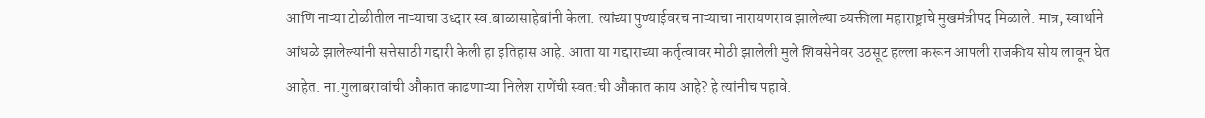आणि नाऱ्या टोळीतील नाऱ्याचा उध्दार स्व.बाळासाहेबांनी केला. त्यांच्या पुण्याईवरच नाऱ्याचा नारायणराव झालेल्या व्यक्तीला महाराष्ट्राचे मुखमंत्रीपद मिळाले. मात्र, स्वार्थाने आंधळे झालेल्यांनी सत्तेसाठी गद्दारी केली हा इतिहास आहे. आता या गद्दाराच्या कर्तृत्वावर मोठी झालेली मुले शिवसेनेवर उठसूट हल्ला करून आपली राजकीय सोय लावून घेत आहेत. ना.गुलाबरावांची औकात काढणाऱ्या निलेश राणेंची स्वत:ची औकात काय आहे? हे त्यांनीच पहावे.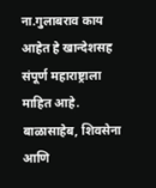ना.गुलाबराव काय आहेत हे खान्देशसह संपूर्ण महाराष्ट्राला माहित आहे. बाळासाहेब, शिवसेना आणि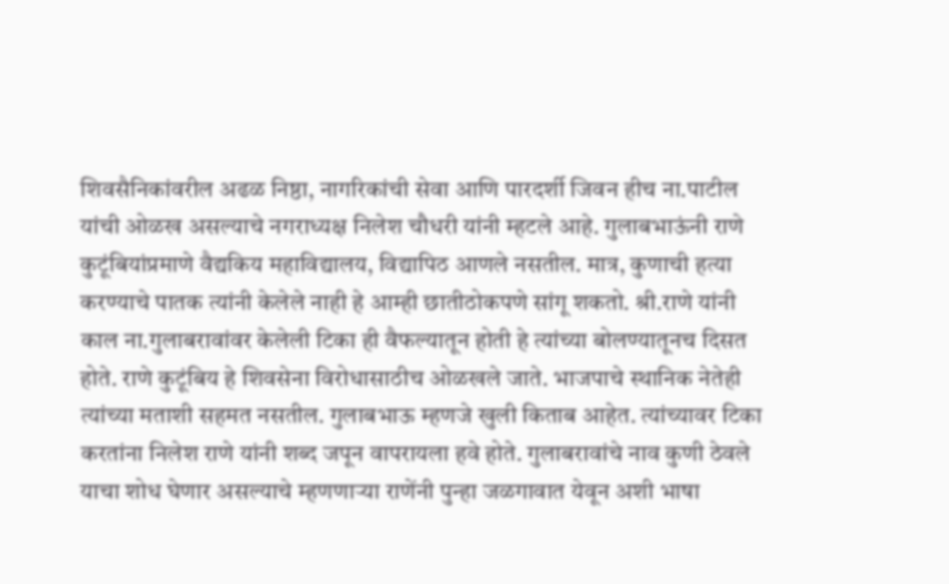शिवसैनिकांवरील अढळ निष्ठा, नागरिकांची सेवा आणि पारदर्शी जिवन हीच ना.पाटील यांची ओळख असल्याचे नगराध्यक्ष निलेश चौधरी यांनी म्हटले आहे. गुलाबभाऊंनी राणे कुटूंबियांप्रमाणे वैद्यकिय महाविद्यालय, विद्यापिठ आणले नसतील. मात्र, कुणाची हत्या करण्याचे पातक त्यांनी केलेले नाही हे आम्ही छातीठोकपणे सांगू शकतो. श्री.राणे यांनी काल ना.गुलाबरावांवर केलेली टिका ही वैफल्यातून होती हे त्यांच्या बोलण्यातूनच दिसत होते. राणे कुटूंबिय हे शिवसेना विरोधासाठीच ओळखले जाते. भाजपाचे स्थानिक नेतेही त्यांच्या मताशी सहमत नसतील. गुलाबभाऊ म्हणजे खुली किताब आहेत. त्यांच्यावर टिका करतांना निलेश राणे यांनी शब्द जपून वापरायला हवे होते. गुलाबरावांचे नाव कुणी ठेवले याचा शोध घेणार असल्याचे म्हणणाऱ्या राणेंनी पुन्हा जळगावात येवून अशी भाषा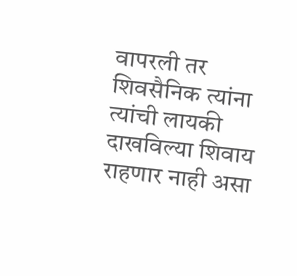वापरली तर शिवसैनिक त्यांना त्यांची लायकी दाखविल्या शिवाय राहणार नाही असा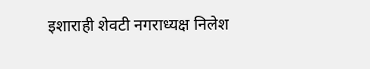इशाराही शेवटी नगराध्यक्ष निलेश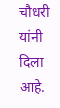चौधरी यांनी दिला आहे.